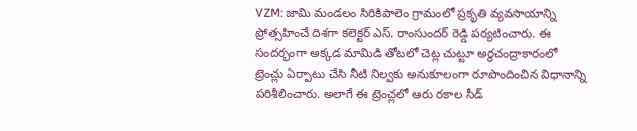VZM: జామి మండలం సిరికిపాలెం గ్రామంలో ప్రకృతి వ్యవసాయాన్ని ప్రోత్సహించే దిశగా కలెక్టర్ ఎస్. రాంసుందర్ రెడ్డి పర్యటించారు. ఈ సందర్భంగా అక్కడ మామిడి తోటలో చెట్ల చుట్టూ అర్ధచంద్రాకారంలో ట్రెంచ్లు ఏర్పాటు చేసి నీటి నిల్వకు అనుకూలంగా రూపొందించిన విధానాన్ని పరిశీలించారు. అలాగే ఈ ట్రెంచ్లలో ఆరు రకాల సీడ్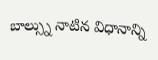బాల్స్ను నాటిన విధానాన్ని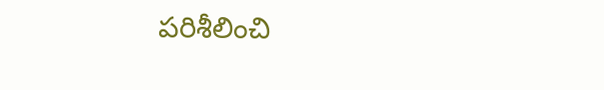పరిశీలించి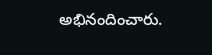అభినందించారు.